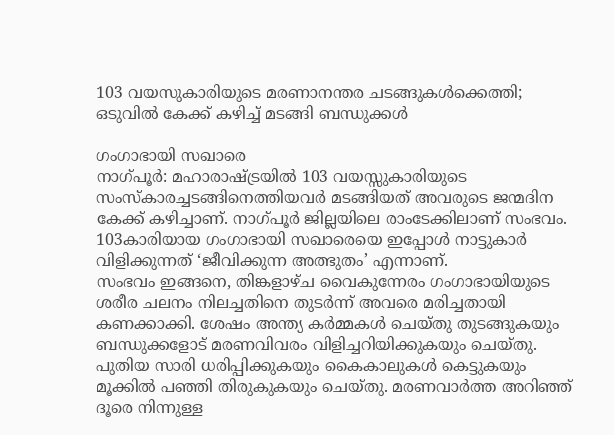103 വയസുകാരിയുടെ മരണാനന്തര ചടങ്ങുകൾക്കെത്തി; ഒടുവിൽ കേക്ക് കഴിച്ച് മടങ്ങി ബന്ധുക്കൾ

ഗംഗാഭായി സഖാരെ
നാഗ്പൂർ: മഹാരാഷ്ട്രയിൽ 103 വയസ്സുകാരിയുടെ സംസ്കാരച്ചടങ്ങിനെത്തിയവർ മടങ്ങിയത് അവരുടെ ജന്മദിന കേക്ക് കഴിച്ചാണ്. നാഗ്പൂർ ജില്ലയിലെ രാംടേക്കിലാണ് സംഭവം. 103കാരിയായ ഗംഗാഭായി സഖാരെയെ ഇപ്പോൾ നാട്ടുകാർ വിളിക്കുന്നത് ‘ജീവിക്കുന്ന അത്ഭുതം’ എന്നാണ്.
സംഭവം ഇങ്ങനെ, തിങ്കളാഴ്ച വൈകുന്നേരം ഗംഗാഭായിയുടെ ശരീര ചലനം നിലച്ചതിനെ തുടർന്ന് അവരെ മരിച്ചതായി കണക്കാക്കി. ശേഷം അന്ത്യ കർമ്മകൾ ചെയ്തു തുടങ്ങുകയും ബന്ധുക്കളോട് മരണവിവരം വിളിച്ചറിയിക്കുകയും ചെയ്തു. പുതിയ സാരി ധരിപ്പിക്കുകയും കൈകാലുകൾ കെട്ടുകയും മൂക്കിൽ പഞ്ഞി തിരുകുകയും ചെയ്തു. മരണവാർത്ത അറിഞ്ഞ് ദൂരെ നിന്നുള്ള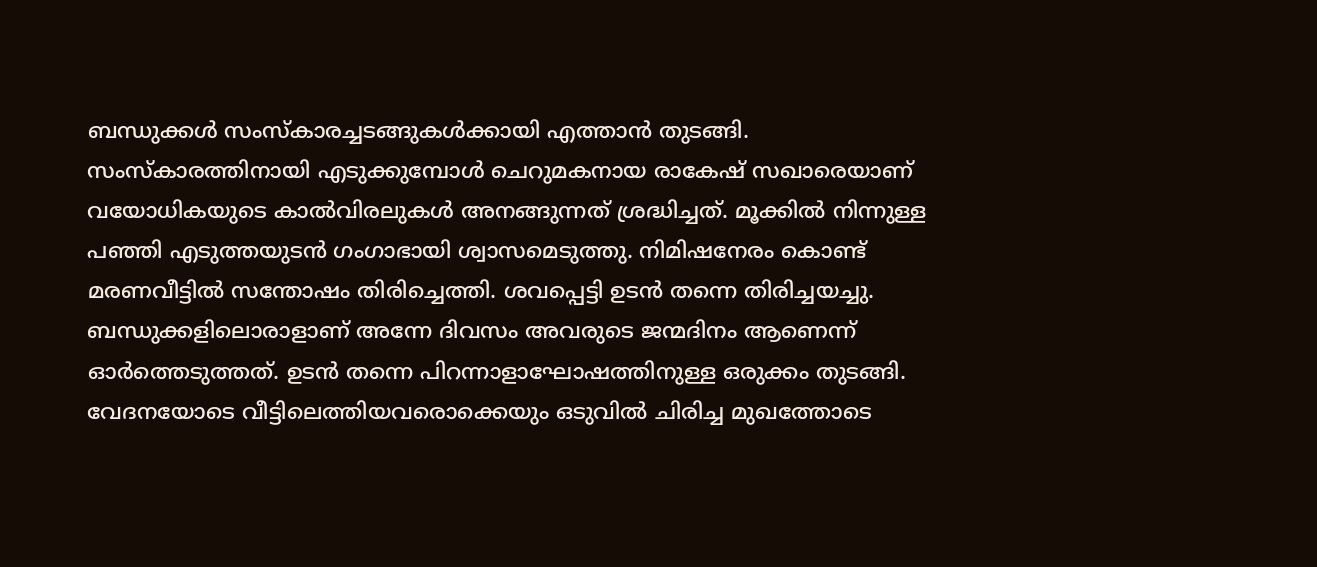ബന്ധുക്കൾ സംസ്കാരച്ചടങ്ങുകൾക്കായി എത്താൻ തുടങ്ങി.
സംസ്കാരത്തിനായി എടുക്കുമ്പോൾ ചെറുമകനായ രാകേഷ് സഖാരെയാണ് വയോധികയുടെ കാൽവിരലുകൾ അനങ്ങുന്നത് ശ്രദ്ധിച്ചത്. മൂക്കിൽ നിന്നുള്ള പഞ്ഞി എടുത്തയുടൻ ഗംഗാഭായി ശ്വാസമെടുത്തു. നിമിഷനേരം കൊണ്ട് മരണവീട്ടിൽ സന്തോഷം തിരിച്ചെത്തി. ശവപ്പെട്ടി ഉടൻ തന്നെ തിരിച്ചയച്ചു. ബന്ധുക്കളിലൊരാളാണ് അന്നേ ദിവസം അവരുടെ ജന്മദിനം ആണെന്ന് ഓർത്തെടുത്തത്. ഉടൻ തന്നെ പിറന്നാളാഘോഷത്തിനുള്ള ഒരുക്കം തുടങ്ങി. വേദനയോടെ വീട്ടിലെത്തിയവരൊക്കെയും ഒടുവിൽ ചിരിച്ച മുഖത്തോടെ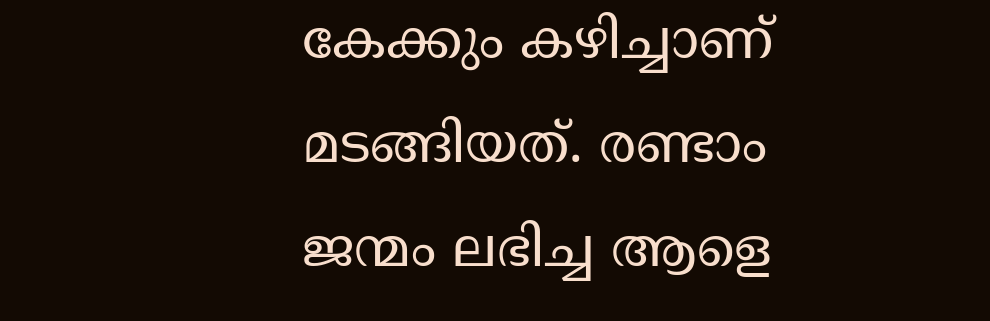കേക്കും കഴിച്ചാണ് മടങ്ങിയത്. രണ്ടാം ജന്മം ലഭിച്ച ആളെ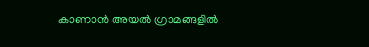കാണാൻ അയൽ ഗ്രാമങ്ങളിൽ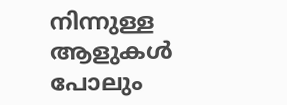നിന്നുള്ള ആളുകൾ പോലും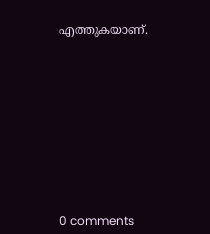എത്തുകയാണ്.










0 comments